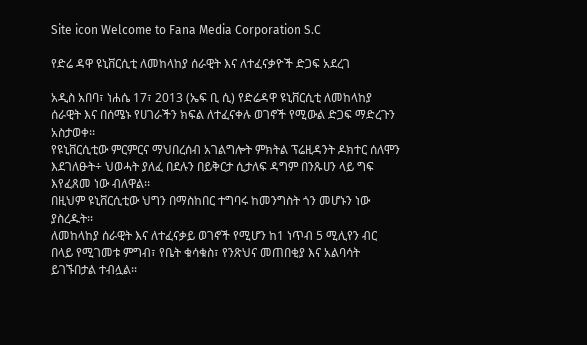Site icon Welcome to Fana Media Corporation S.C

የድሬ ዳዋ ዩኒቨርሲቲ ለመከላከያ ሰራዊት እና ለተፈናቃዮች ድጋፍ አደረገ

አዲስ አበባ፣ ነሐሴ 17፣ 2013 (ኤፍ ቢ ሲ) የድሬዳዋ ዩኒቨርሲቲ ለመከላከያ ሰራዊት እና በሰሜኑ የሀገራችን ክፍል ለተፈናቀሉ ወገኖች የሚውል ድጋፍ ማድረጉን አስታወቀ፡፡
የዩኒቨርሲቲው ምርምርና ማህበረሰብ አገልግሎት ምክትል ፕሬዚዳንት ዶክተር ሰለሞን እደገለፁት÷ ህወሓት ያለፈ በደሉን በይቅርታ ሲታለፍ ዳግም በንጹሀን ላይ ግፍ እየፈጸመ ነው ብለዋል፡፡
በዚህም ዩኒቨርሲቲው ህግን በማስከበር ተግባሩ ከመንግስት ጎን መሆኑን ነው ያስረዱት፡፡
ለመከላከያ ሰራዊት እና ለተፈናቃይ ወገኖች የሚሆን ከ1 ነጥብ 5 ሚሊየን ብር በላይ የሚገመቱ ምግብ፣ የቤት ቁሳቁስ፣ የንጽህና መጠበቂያ እና አልባሳት ይገኙበታል ተብሏል፡፡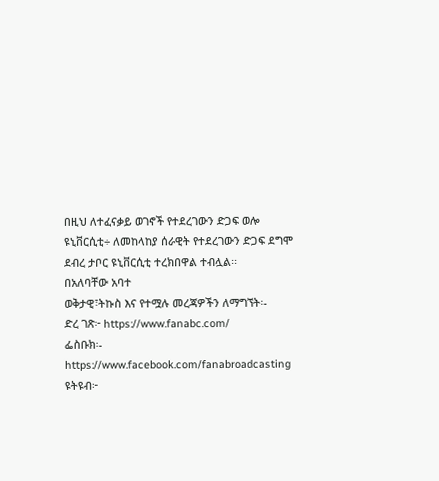በዚህ ለተፈናቃይ ወገኖች የተደረገውን ድጋፍ ወሎ ዩኒቨርሲቲ÷ ለመከላከያ ሰራዊት የተደረገውን ድጋፍ ደግሞ ደብረ ታቦር ዩኒቨርሲቲ ተረክበዋል ተብሏል፡፡
በአለባቸው አባተ
ወቅታዊ፣ትኩስ እና የተሟሉ መረጃዎችን ለማግኘት፡-
ድረ ገጽ፦ https://www.fanabc.com/
ፌስቡክ፡- https://www.facebook.com/fanabroadcasting
ዩትዩብ፦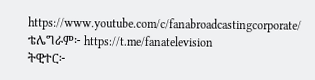https://www.youtube.com/c/fanabroadcastingcorporate/
ቴሌግራም፦ https://t.me/fanatelevision
ትዊተር፦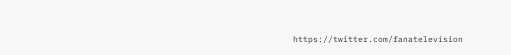https://twitter.com/fanatelevision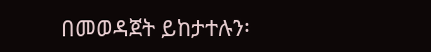በመወዳጀት ይከታተሉን፡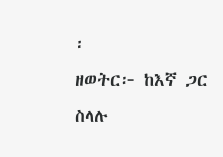፡
ዘወትር፦ ከእኛ ጋር ስላሉ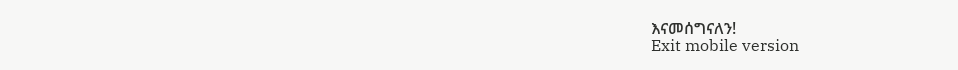እናመሰግናለን!
Exit mobile version